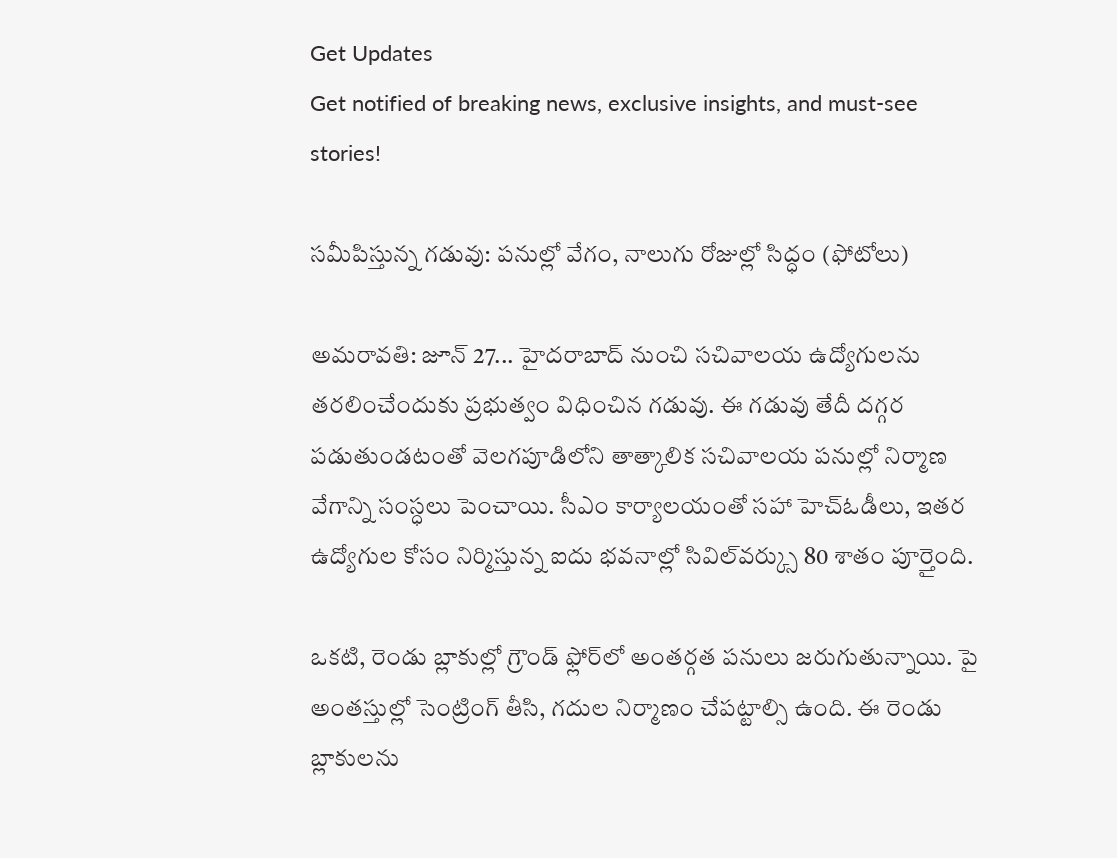Get Updates
Get notified of breaking news, exclusive insights, and must-see stories!

సమీపిస్తున్న గడువు: పనుల్లో వేగం, నాలుగు రోజుల్లో సిద్ధం (ఫోటోలు)

అమరావతి: జూన్ 27... హైదరాబాద్ నుంచి సచివాలయ ఉద్యోగులను తరలించేందుకు ప్రభుత్వం విధించిన గడువు. ఈ గడువు తేదీ దగ్గర పడుతుండటంతో వెలగపూడిలోని తాత్కాలిక సచివాలయ పనుల్లో నిర్మాణ వేగాన్ని సంస్ధలు పెంచాయి. సీఎం కార్యాలయంతో సహా హెచ్‌ఓడీలు, ఇతర ఉద్యోగుల కోసం నిర్మిస్తున్న ఐదు భవనాల్లో సివిల్‌వర్క్సు 80 శాతం పూర్తైంది.

ఒకటి, రెండు బ్లాకుల్లో గ్రౌండ్‌ ఫ్లోర్‌లో అంతర్గత పనులు జరుగుతున్నాయి. పై అంతస్తుల్లో సెంట్రింగ్‌ తీసి, గదుల నిర్మాణం చేపట్టాల్సి ఉంది. ఈ రెండు బ్లాకులను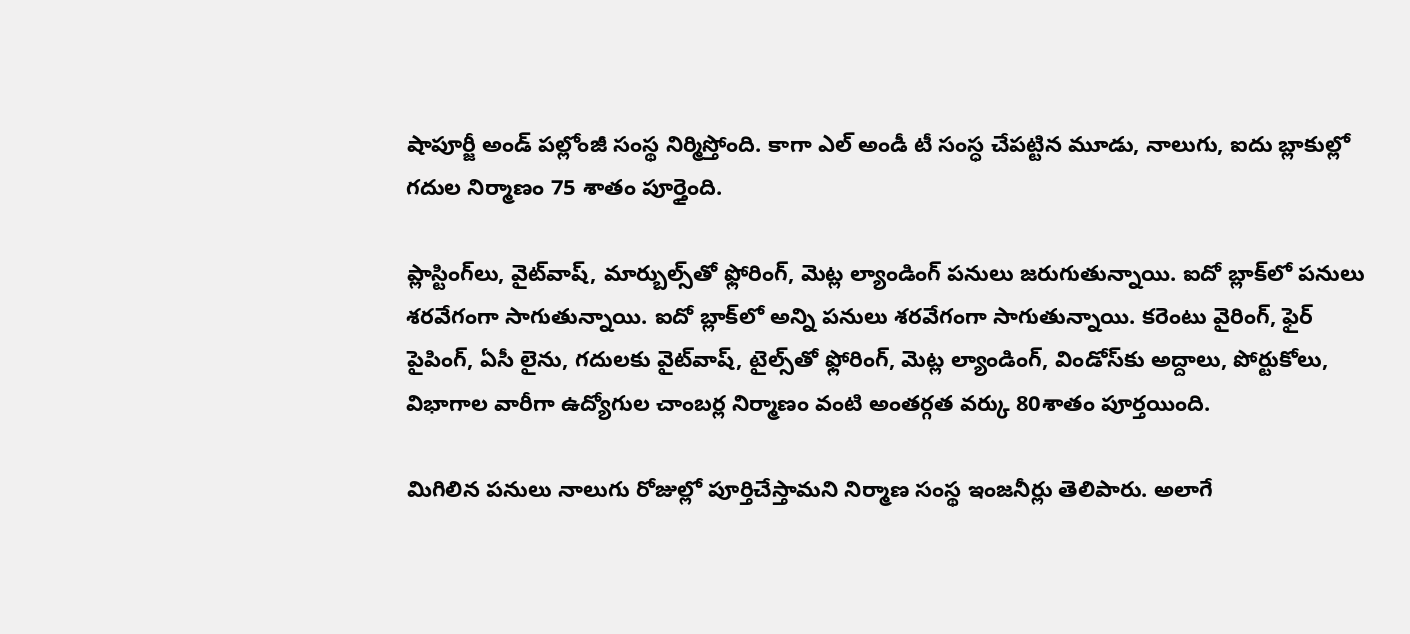షాపూర్జీ అండ్‌ పల్లోంజీ సంస్థ నిర్మిస్తోంది. కాగా ఎల్ అండీ టీ సంస్ధ చేపట్టిన మూడు, నాలుగు, ఐదు బ్లాకుల్లో గదుల నిర్మాణం 75 శాతం పూర్తైంది.

ప్లాస్టింగ్‌లు, వైట్‌వాష్‌, మార్బుల్స్‌తో ఫ్లోరింగ్‌, మెట్ల ల్యాండింగ్‌ పనులు జరుగుతున్నాయి. ఐదో బ్లాక్‌లో పనులు శరవేగంగా సాగుతున్నాయి. ఐదో బ్లాక్‌లో అన్ని పనులు శరవేగంగా సాగుతున్నాయి. కరెంటు వైరింగ్‌, ఫైర్‌ పైపింగ్‌, ఏసీ లైను, గదులకు వైట్‌వాష్‌, టైల్స్‌తో ఫ్లోరింగ్‌, మెట్ల ల్యాండింగ్‌, విండోస్‌కు అద్దాలు, పోర్టుకోలు, విభాగాల వారీగా ఉద్యోగుల చాంబర్ల నిర్మాణం వంటి అంతర్గత వర్కు 80శాతం పూర్తయింది.

మిగిలిన పనులు నాలుగు రోజుల్లో పూర్తిచేస్తామని నిర్మాణ సంస్థ ఇంజనీర్లు తెలిపారు. అలాగే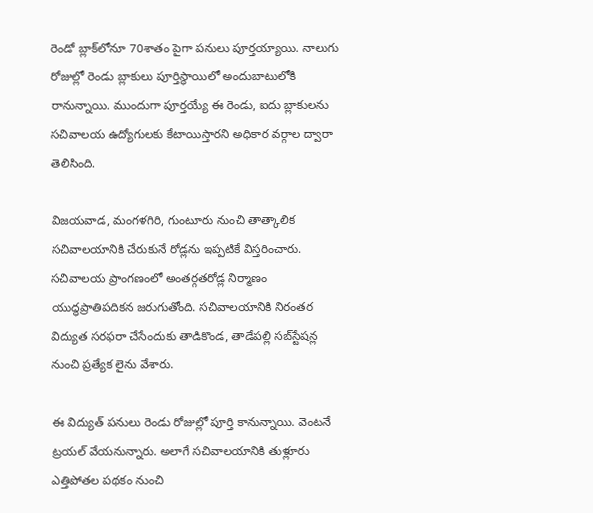రెండో బ్లాక్‌లోనూ 70శాతం పైగా పనులు పూర్తయ్యాయి. నాలుగు రోజుల్లో రెండు బ్లాకులు పూర్తిస్థాయిలో అందుబాటులోకి రానున్నాయి. ముందుగా పూర్తయ్యే ఈ రెండు, ఐదు బ్లాకులను సచివాలయ ఉద్యోగులకు కేటాయిస్తారని అధికార వర్గాల ద్వారా తెలిసింది.

విజయవాడ, మంగళగిరి, గుంటూరు నుంచి తాత్కాలిక సచివాలయానికి చేరుకునే రోడ్లను ఇప్పటికే విస్తరించారు. సచివాలయ ప్రాంగణంలో అంతర్గతరోడ్ల నిర్మాణం యుద్ధప్రాతిపదికన జరుగుతోంది. సచివాలయానికి నిరంతర విద్యుత సరఫరా చేసేందుకు తాడికొండ, తాడేపల్లి సబ్‌స్టేషన్ల నుంచి ప్రత్యేక లైను వేశారు.

ఈ విద్యుత్ పనులు రెండు రోజుల్లో పూర్తి కానున్నాయి. వెంటనే ట్రయల్‌ వేయనున్నారు. అలాగే సచివాలయానికి తుళ్లూరు ఎత్తిపోతల పథకం నుంచి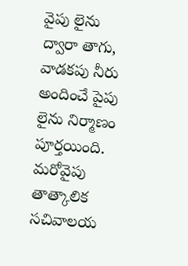వైపు లైను ద్వారా తాగు, వాడకపు నీరు అందించే పైపు లైను నిర్మాణం పూర్తయింది. మరోవైపు తాత్కాలిక సచివాలయ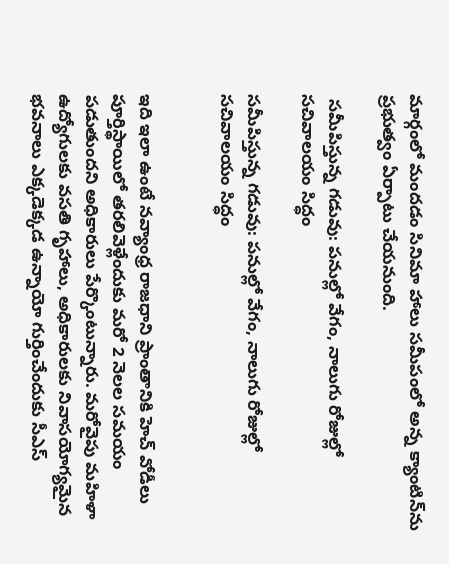మార్గంలో మందడం సినిమా హాలు సమీపంలో అన్న క్యాంటిన్‌ను ప్రభుత్వం ఏర్పాటు చేయనుంది.

 సమీపిస్తున్న గడువు: పనుల్లో వేగం, నాలుగు రోజుల్లో సచివాలయం సిద్ధం

సమీపిస్తున్న గడువు: పనుల్లో వేగం, నాలుగు రోజుల్లో సచివాలయం సిద్ధం


ఇది ఇలా ఉంటే నవ్యాంధ్ర రాజధాని ప్రాంతానికి హెచ్ వోడీలు పూర్తిస్థాయిలో తరలివెళ్లేందుకు మరో 2 నెలల సమయం పడుతుందని అధికారులు పేర్కొంటున్నారు. మరోవైపు మహిళా ఉద్యోగులకు వసతి గృహాలు, అధికారులకు నివాసయోగ్యమైన భవనాలు ఎక్కడెక్కడ ఉన్నాయో గుర్తించేందుకు సీఎస్‌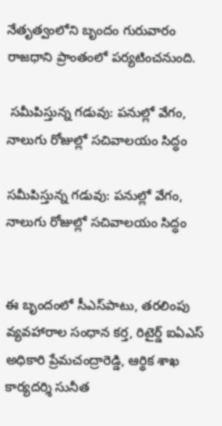నేతృత్వంలోని బృందం గురువారం రాజధాని ప్రాంతంలో పర్యటించనుంది.

 సమీపిస్తున్న గడువు: పనుల్లో వేగం, నాలుగు రోజుల్లో సచివాలయం సిద్ధం

సమీపిస్తున్న గడువు: పనుల్లో వేగం, నాలుగు రోజుల్లో సచివాలయం సిద్ధం


ఈ బృందంలో సీఎస్‌పాటు, తరలింపు వ్యవహారాల సంధాన కర్త, రిటైర్డ్‌ ఐఏఎస్‌ అధికారి ప్రేమచంద్రారెడ్డి, ఆర్థిక శాఖ కార్యదర్శి సునీత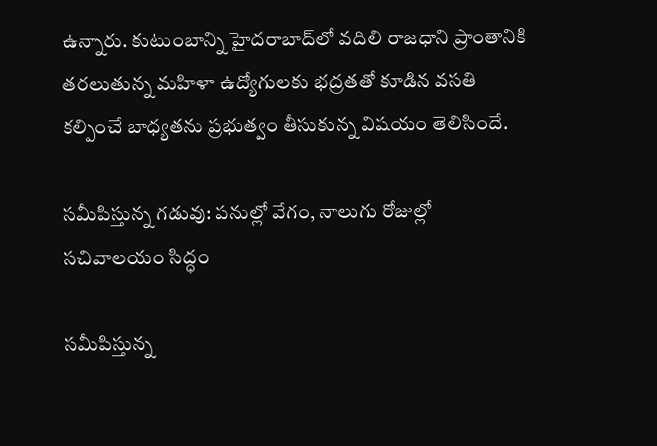ఉన్నారు. కుటుంబాన్ని హైదరాబాద్‌లో వదిలి రాజధాని ప్రాంతానికి తరలుతున్న మహిళా ఉద్యోగులకు భద్రతతో కూడిన వసతి కల్పించే బాధ్యతను ప్రభుత్వం తీసుకున్న విషయం తెలిసిందే.

సమీపిస్తున్న గడువు: పనుల్లో వేగం, నాలుగు రోజుల్లో సచివాలయం సిద్ధం

సమీపిస్తున్న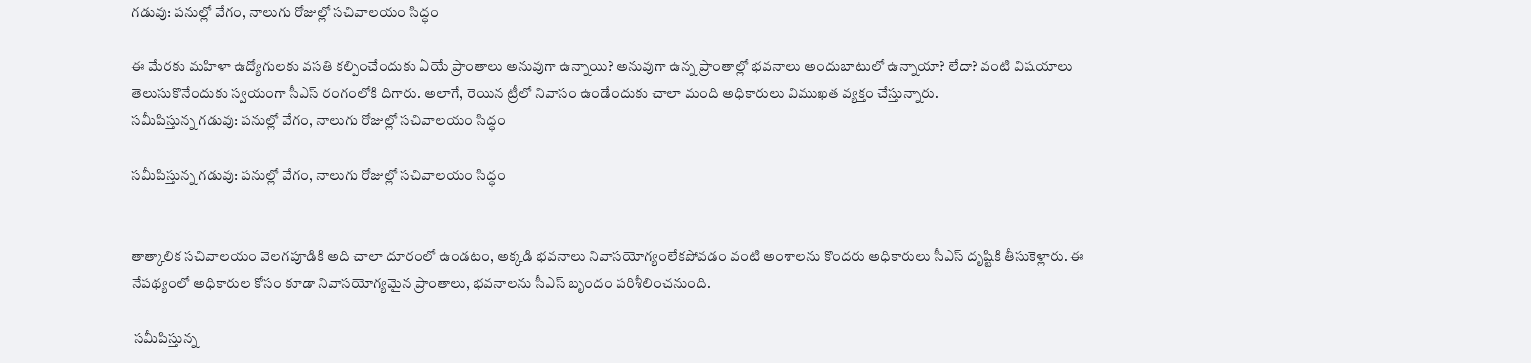గడువు: పనుల్లో వేగం, నాలుగు రోజుల్లో సచివాలయం సిద్ధం

ఈ మేరకు మహిళా ఉద్యోగులకు వసతి కల్పించేందుకు ఏయే ప్రాంతాలు అనువుగా ఉన్నాయి? అనువుగా ఉన్న ప్రాంతాల్లో భవనాలు అందుబాటులో ఉన్నాయా? లేదా? వంటి విషయాలు తెలుసుకొనేందుకు స్వయంగా సీఎస్‌ రంగంలోకి దిగారు. అలాగే, రెయిన ట్రీలో నివాసం ఉండేందుకు చాలా మంది అధికారులు విముఖత వ్యక్తం చేస్తున్నారు.
సమీపిస్తున్న గడువు: పనుల్లో వేగం, నాలుగు రోజుల్లో సచివాలయం సిద్ధం

సమీపిస్తున్న గడువు: పనుల్లో వేగం, నాలుగు రోజుల్లో సచివాలయం సిద్ధం


తాత్కాలిక సచివాలయం వెలగపూడికి అది చాలా దూరంలో ఉండటం, అక్కడి భవనాలు నివాసయోగ్యంలేకపోవడం వంటి అంశాలను కొందరు అధికారులు సీఎస్‌ దృష్టికి తీసుకెళ్లారు. ఈ నేపథ్యంలో అధికారుల కోసం కూడా నివాసయోగ్యమైన ప్రాంతాలు, భవనాలను సీఎస్‌ బృందం పరిశీలించనుంది.

 సమీపిస్తున్న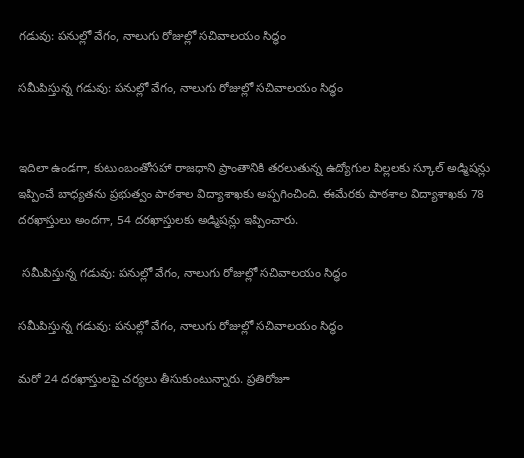గడువు: పనుల్లో వేగం, నాలుగు రోజుల్లో సచివాలయం సిద్ధం

సమీపిస్తున్న గడువు: పనుల్లో వేగం, నాలుగు రోజుల్లో సచివాలయం సిద్ధం


ఇదిలా ఉండగా, కుటుంబంతోసహా రాజధాని ప్రాంతానికి తరలుతున్న ఉద్యోగుల పిల్లలకు స్కూల్‌ అడ్మిషన్లు ఇప్పించే బాధ్యతను ప్రభుత్వం పాఠశాల విద్యాశాఖకు అప్పగించింది. ఈమేరకు పాఠశాల విద్యాశాఖకు 78 దరఖాస్తులు అందగా, 54 దరఖాస్తులకు అడ్మిషన్లు ఇప్పించారు.

 సమీపిస్తున్న గడువు: పనుల్లో వేగం, నాలుగు రోజుల్లో సచివాలయం సిద్ధం

సమీపిస్తున్న గడువు: పనుల్లో వేగం, నాలుగు రోజుల్లో సచివాలయం సిద్ధం

మరో 24 దరఖాస్తులపై చర్యలు తీసుకుంటున్నారు. ప్రతిరోజూ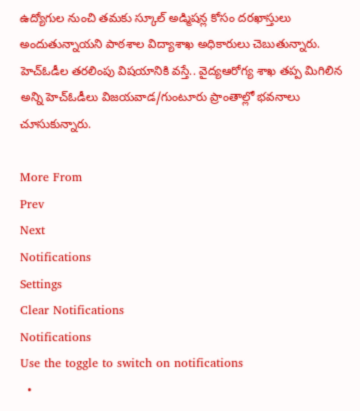ఉద్యోగుల నుంచి తమకు స్కూల్‌ అడ్మిషన్ల కోసం దరఖాస్తులు అందుతున్నాయని పాఠశాల విద్యాశాఖ అధికారులు చెబుతున్నారు. హెచ్‌ఓడీల తరలింపు విషయానికి వస్తే.. వైద్యఆరోగ్య శాఖ తప్ప మిగిలిన అన్ని హెచ్‌ఓడీలు విజయవాడ/గుంటూరు ప్రాంతాల్లో భవనాలు చూసుకున్నారు.

More From
Prev
Next
Notifications
Settings
Clear Notifications
Notifications
Use the toggle to switch on notifications
  •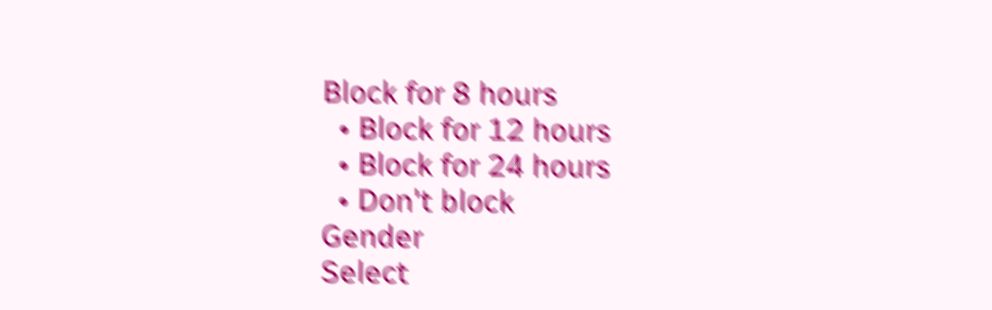Block for 8 hours
  • Block for 12 hours
  • Block for 24 hours
  • Don't block
Gender
Select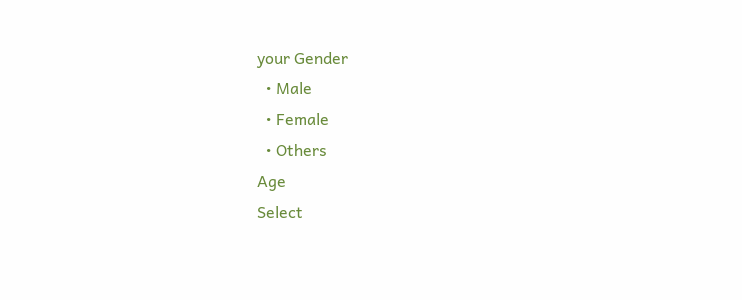your Gender
  • Male
  • Female
  • Others
Age
Select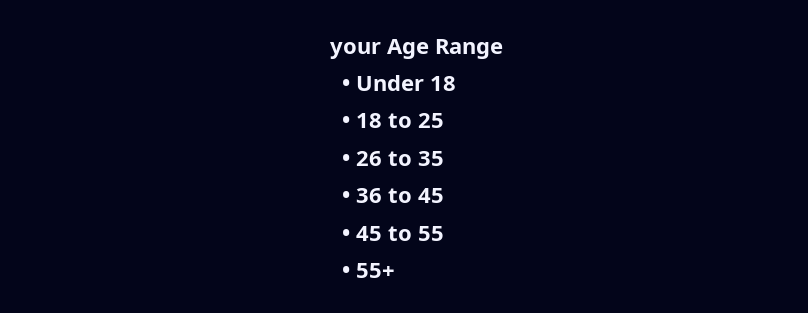your Age Range
  • Under 18
  • 18 to 25
  • 26 to 35
  • 36 to 45
  • 45 to 55
  • 55+